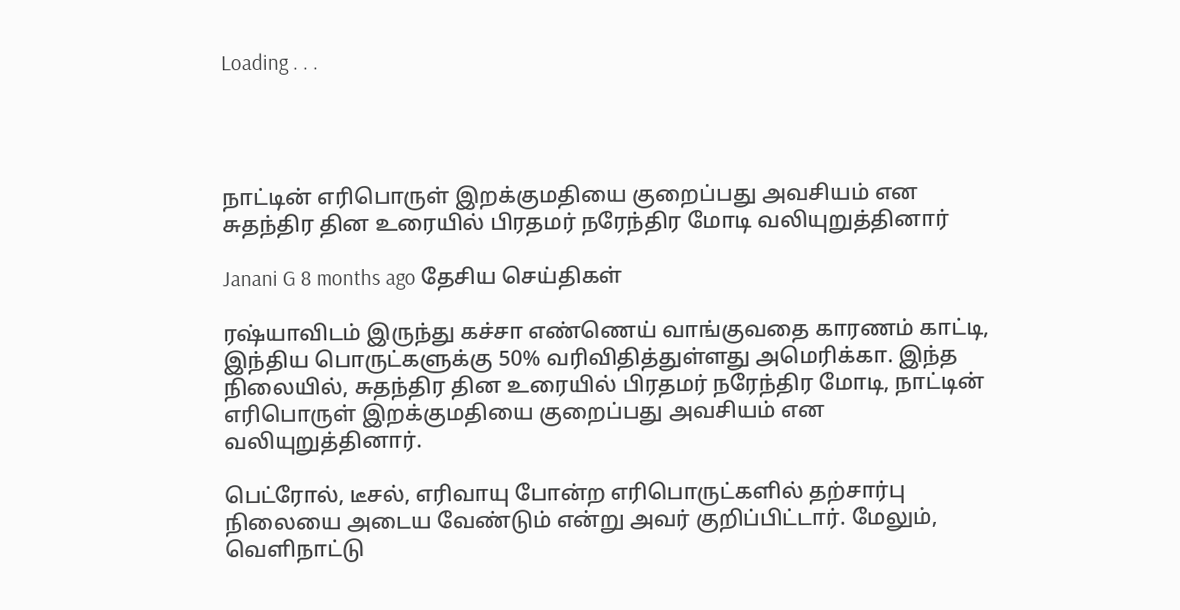Loading . . .




நாட்டின் எரிபொருள் இறக்குமதியை குறைப்பது அவசியம் என சுதந்திர தின உரையில் பிரதமர் நரேந்திர மோடி வலியுறுத்தினார்

Janani G 8 months ago தேசிய செய்திகள்

ரஷ்யாவிடம் இருந்து கச்சா எண்ணெய் வாங்குவதை காரணம் காட்டி, இந்திய பொருட்களுக்கு 50% வரிவிதித்துள்ளது அமெரிக்கா. இந்த நிலையில், சுதந்திர தின உரையில் பிரதமர் நரேந்திர மோடி, நாட்டின் எரிபொருள் இறக்குமதியை குறைப்பது அவசியம் என வலியுறுத்தினார்.

பெட்ரோல், டீசல், எரிவாயு போன்ற எரிபொருட்களில் தற்சார்பு நிலையை அடைய வேண்டும் என்று அவர் குறிப்பிட்டார். மேலும், வெளிநாட்டு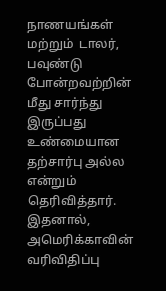நாணயங்கள் மற்றும்  டாலர், பவுண்டு போன்றவற்றின் மீது சார்ந்து இருப்பது உண்மையான தற்சார்பு அல்ல என்றும் தெரிவித்தார். இதனால், அமெரிக்காவின் வரிவிதிப்பு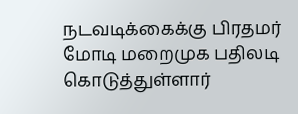நடவடிக்கைக்கு பிரதமர் மோடி மறைமுக பதிலடி கொடுத்துள்ளார்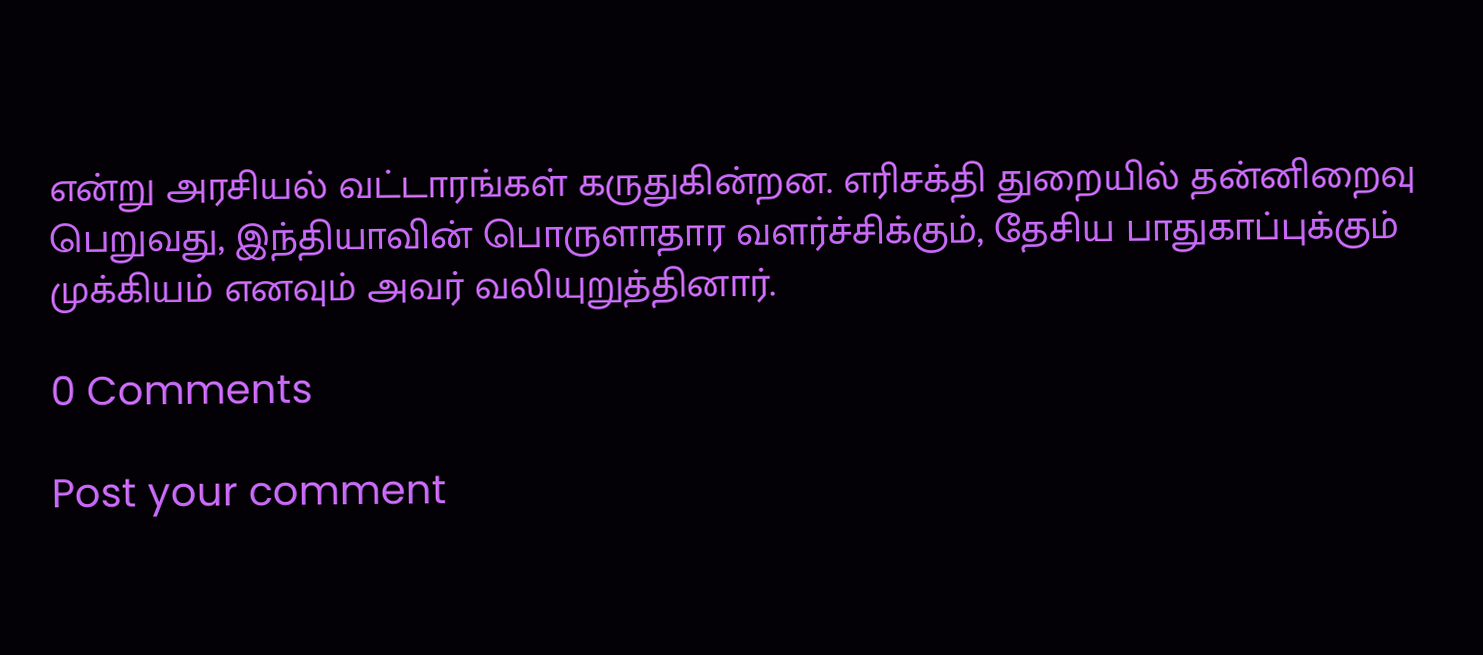என்று அரசியல் வட்டாரங்கள் கருதுகின்றன. எரிசக்தி துறையில் தன்னிறைவு பெறுவது, இந்தியாவின் பொருளாதார வளர்ச்சிக்கும், தேசிய பாதுகாப்புக்கும் முக்கியம் எனவும் அவர் வலியுறுத்தினார்.

0 Comments

Post your comment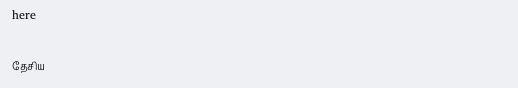here

தேசிய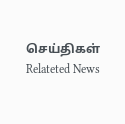செய்திகள் Relateted News